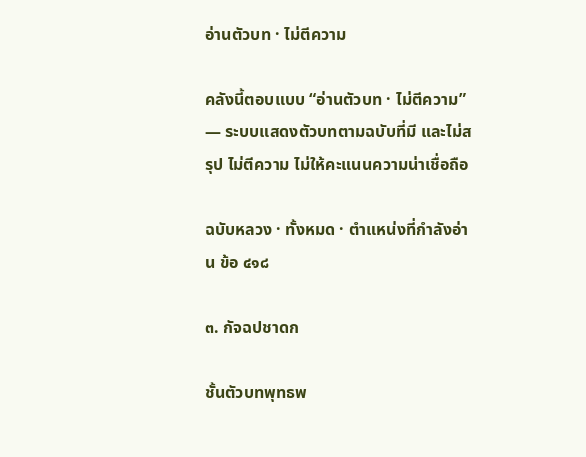อ่านตัวบท · ไม่ตีความ

คลังนี้ตอบแบบ “อ่านตัวบท · ไม่ตีความ” — ระบบแสดงตัวบทตามฉบับที่มี และไม่สรุป ไม่ตีความ ไม่ให้คะแนนความน่าเชื่อถือ

ฉบับหลวง · ทั้งหมด · ตำแหน่งที่กำลังอ่าน ข้อ ๔๑๘

๓. กัจฉปชาดก

ชั้นตัวบทพุทธพ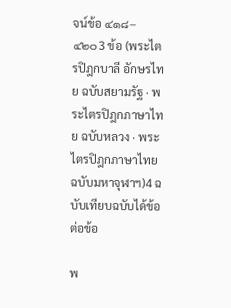จน์ข้อ ๔๑๘–๔๒๐3 ข้อ (พระไตรปิฎกบาลี อักษรไทย ฉบับสยามรัฐ · พระไตรปิฎกภาษาไทย ฉบับหลวง · พระไตรปิฎกภาษาไทย ฉบับมหาจุฬาฯ)4 ฉบับเทียบฉบับได้ข้อต่อข้อ

พ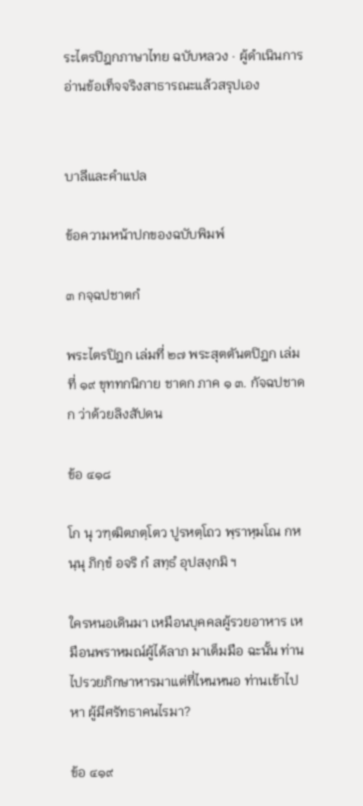ระไตรปิฎกภาษาไทย ฉบับหลวง · ผู้ดำเนินการอ่านข้อเท็จจริงสาธารณะแล้วสรุปเอง


บาลีและคำแปล

ข้อความหน้าปกของฉบับพิมพ์

๓ กจฺฉปชาตกํ

พระไตรปิฎก เล่มที่ ๒๗ พระสุตตันตปิฎก เล่มที่ ๑๙ ขุททกนิกาย ชาดก ภาค ๑ ๓. กัจฉปชาดก ว่าด้วยลิงสัปดน

ข้อ ๔๑๘

โก นุ วฑฺฒิตภตฺโตว ปูรหตฺโถว พฺราหฺมโณ กหนฺนุ ภิกฺขํ อจริ กํ สทฺธํ อุปสงฺกมิ ฯ

ใครหนอเดินมา เหมือนบุคคลผู้รวยอาหาร เหมือนพราหมณ์ผู้ได้ลาภ มาเต็มมือ ฉะนั้น ท่านไปรวยภิกษาหารมาแต่ที่ไหนหนอ ท่านเข้าไปหา ผู้มีศรัทธาคนไรมา?

ข้อ ๔๑๙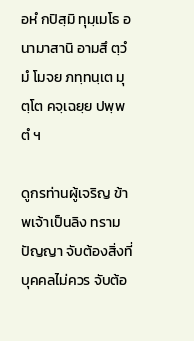อหํ กปิสฺมิ ทุมฺเมโธ อนามาสานิ อามสึ ตฺวํ มํ โมจย ภทฺทนฺเต มุตฺโต คจฺเฉยฺย ปพฺพตํ ฯ

ดูกรท่านผู้เจริญ ข้าพเจ้าเป็นลิง ทรามปัญญา จับต้องสิ่งที่บุคคลไม่ควร จับต้อ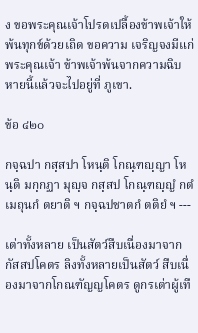ง ขอพระคุณเจ้าโปรดเปลื้องข้าพเจ้าให้พ้นทุกข์ด้วยเถิด ขอความ เจริญจงมีแก่พระคุณเจ้า ข้าพเจ้าพ้นจากความฉิบหายนี้แล้วจะไปอยู่ที่ ภูเขา.

ข้อ ๔๒๐

กจฺฉปา กสฺสปา โหนฺติ โกณฺฑญฺญา โหนฺติ มกฺกฏา มุญฺจ กสฺสป โกณฺฑญฺญํ กตํ เมถุนกํ ตยาติ ฯ กจฺฉปชาตกํ ตติยํ ฯ ---

เต่าทั้งหลาย เป็นสัตว์สืบเนื่องมาจากกัสสปโคตร ลิงทั้งหลายเป็นสัตว์ สืบเนื่องมาจากโกณฑัญญโคตร ดูกรเต่าผู้เทื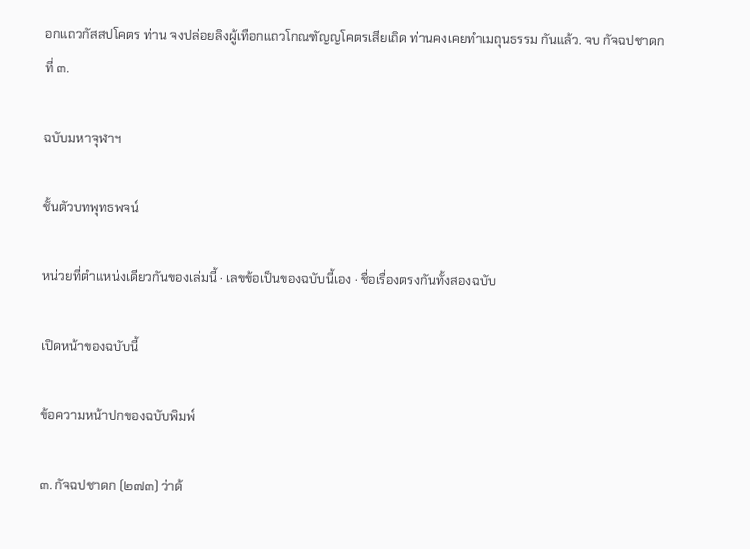อกแถวกัสสปโคตร ท่าน จงปล่อยลิงผู้เทือกแถวโกณฑัญญโคตรเสียเถิด ท่านคงเคยทำเมถุนธรรม กันแล้ว. จบ กัจฉปชาดกที่ ๓.

ฉบับมหาจุฬาฯ

ชั้นตัวบทพุทธพจน์

หน่วยที่ตำแหน่งเดียวกันของเล่มนี้ · เลขข้อเป็นของฉบับนี้เอง · ชื่อเรื่องตรงกันทั้งสองฉบับ

เปิดหน้าของฉบับนี้

ข้อความหน้าปกของฉบับพิมพ์

๓. กัจฉปชาดก (๒๗๓) ว่าด้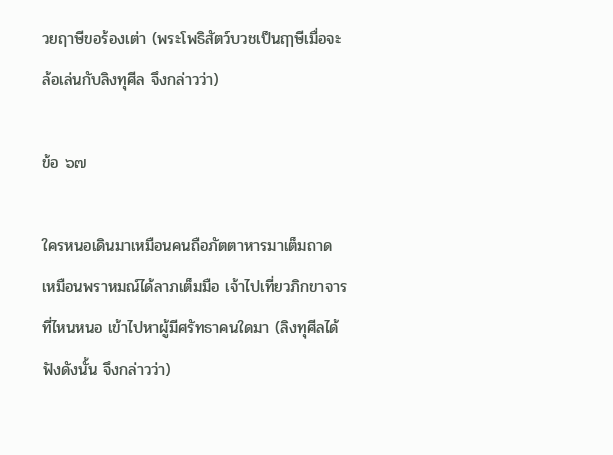วยฤาษีขอร้องเต่า (พระโพธิสัตว์บวชเป็นฤๅษีเมื่อจะล้อเล่นกับลิงทุศีล จึงกล่าวว่า)

ข้อ ๖๗

ใครหนอเดินมาเหมือนคนถือภัตตาหารมาเต็มถาด เหมือนพราหมณ์ได้ลาภเต็มมือ เจ้าไปเที่ยวภิกขาจารที่ไหนหนอ เข้าไปหาผู้มีศรัทธาคนใดมา (ลิงทุศีลได้ฟังดังนั้น จึงกล่าวว่า)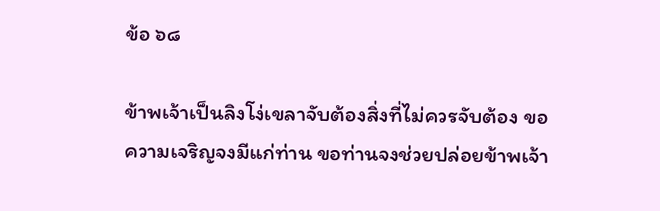ข้อ ๖๘

ข้าพเจ้าเป็นลิงโง่เขลาจับต้องสิ่งที่ไม่ควรจับต้อง ขอความเจริญจงมีแก่ท่าน ขอท่านจงช่วยปล่อยข้าพเจ้า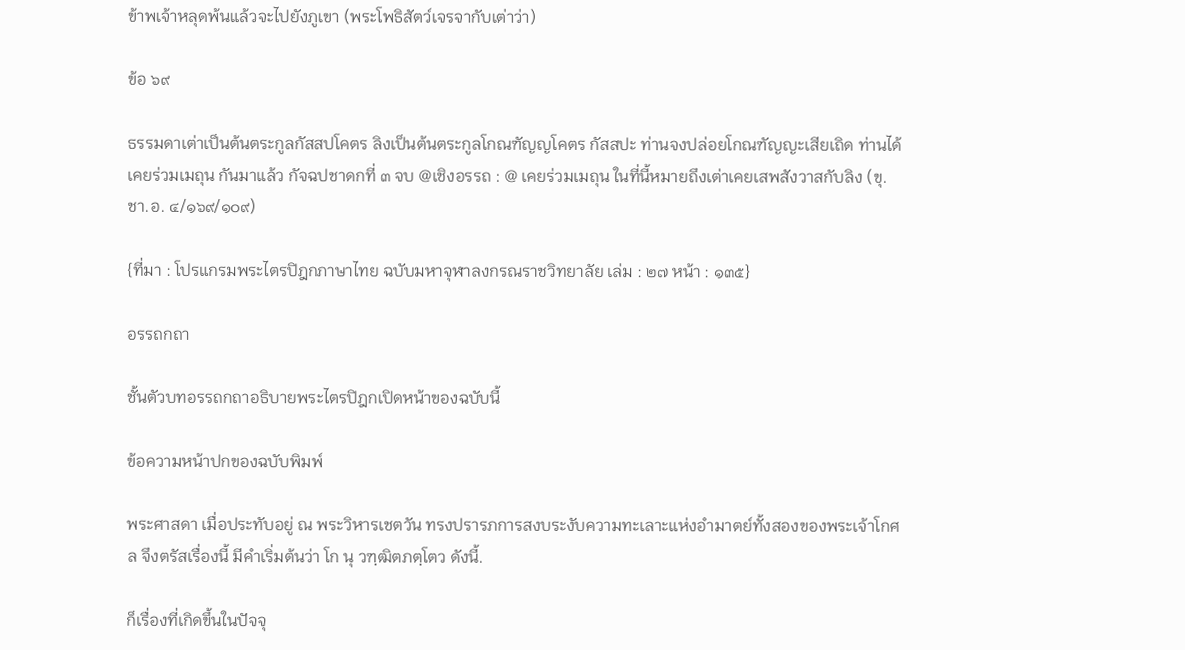ข้าพเจ้าหลุดพ้นแล้วจะไปยังภูเขา (พระโพธิสัตว์เจรจากับเต่าว่า)

ข้อ ๖๙

ธรรมดาเต่าเป็นต้นตระกูลกัสสปโคตร ลิงเป็นต้นตระกูลโกณฑัญญโคตร กัสสปะ ท่านจงปล่อยโกณฑัญญะเสียเถิด ท่านได้เคยร่วมเมถุน กันมาแล้ว กัจฉปชาดกที่ ๓ จบ @เชิงอรรถ : @ เคยร่วมเมถุน ในที่นี้หมายถึงเต่าเคยเสพสังวาสกับลิง (ขุ.ชา.อ. ๔/๑๖๙/๑๐๙)

{ที่มา : โปรแกรมพระไตรปิฎกภาษาไทย ฉบับมหาจุฬาลงกรณราชวิทยาลัย เล่ม : ๒๗ หน้า : ๑๓๕}

อรรถกถา

ชั้นตัวบทอรรถกถาอธิบายพระไตรปิฎกเปิดหน้าของฉบับนี้

ข้อความหน้าปกของฉบับพิมพ์

พระศาสดา เมื่อประทับอยู่ ณ พระวิหารเชตวัน ทรงปรารภการสงบระงับความทะเลาะแห่งอำมาตย์ทั้งสองของพระเจ้าโกศล จึงตรัสเรื่องนี้ มีคำเริ่มต้นว่า โก นุ วฑฺฒิตภตฺโตว ดังนี้.

ก็เรื่องที่เกิดขึ้นในปัจจุ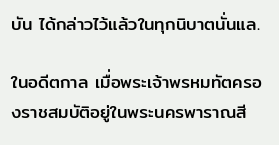บัน ได้กล่าวไว้แล้วในทุกนิบาตนั่นแล.

ในอดีตกาล เมื่อพระเจ้าพรหมทัตครองราชสมบัติอยู่ในพระนครพาราณสี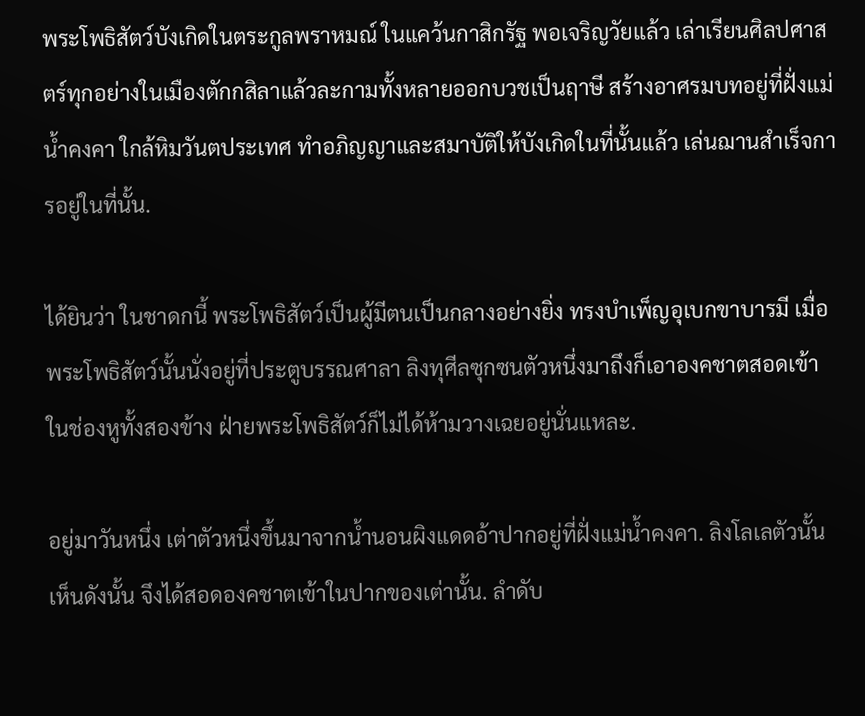พระโพธิสัตว์บังเกิดในตระกูลพราหมณ์ ในแคว้นกาสิกรัฐ พอเจริญวัยแล้ว เล่าเรียนศิลปศาสตร์ทุกอย่างในเมืองตักกสิลาแล้วละกามทั้งหลายออกบวชเป็นฤาษี สร้างอาศรมบทอยู่ที่ฝั่งแม่น้ำคงคา ใกล้หิมวันตประเทศ ทำอภิญญาและสมาบัติให้บังเกิดในที่นั้นแล้ว เล่นฌานสำเร็จการอยู่ในที่นั้น.

ได้ยินว่า ในชาดกนี้ พระโพธิสัตว์เป็นผู้มีตนเป็นกลางอย่างยิ่ง ทรงบำเพ็ญอุเบกขาบารมี เมื่อพระโพธิสัตว์นั้นนั่งอยู่ที่ประตูบรรณศาลา ลิงทุศีลซุกซนตัวหนึ่งมาถึงก็เอาองคชาตสอดเข้าในช่องหูทั้งสองข้าง ฝ่ายพระโพธิสัตว์ก็ไม่ได้ห้ามวางเฉยอยู่นั่นแหละ.

อยู่มาวันหนึ่ง เต่าตัวหนึ่งขึ้นมาจากน้ำนอนผิงแดดอ้าปากอยู่ที่ฝั่งแม่น้ำคงคา. ลิงโลเลตัวนั้นเห็นดังนั้น จึงได้สอดองคชาตเข้าในปากของเต่านั้น. ลำดับ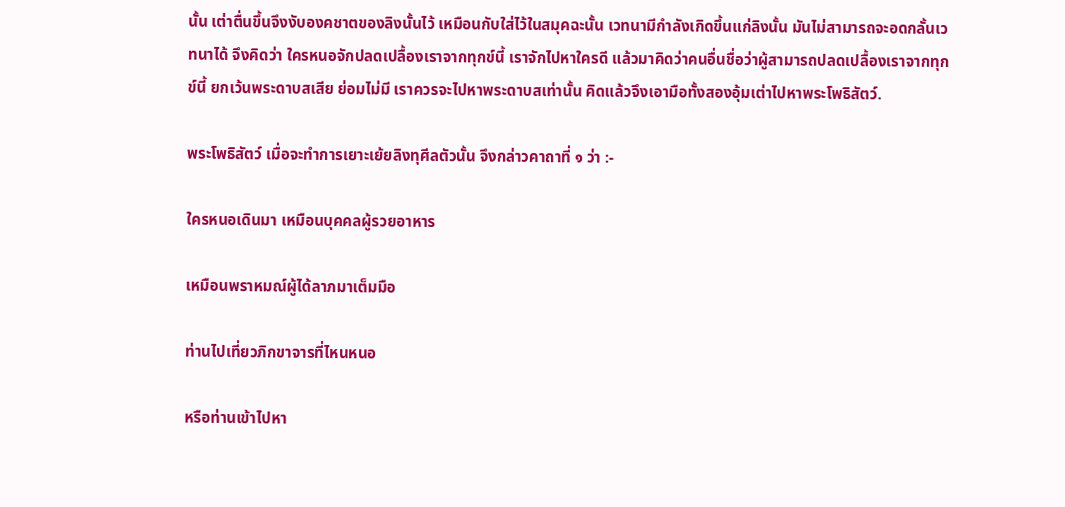นั้น เต่าตื่นขึ้นจึงงับองคชาตของลิงนั้นไว้ เหมือนกับใส่ไว้ในสมุคฉะนั้น เวทนามีกำลังเกิดขึ้นแก่ลิงนั้น มันไม่สามารถจะอดกลั้นเวทนาได้ จึงคิดว่า ใครหนอจักปลดเปลื้องเราจากทุกข์นี้ เราจักไปหาใครดี แล้วมาคิดว่าคนอื่นชื่อว่าผู้สามารถปลดเปลื้องเราจากทุกข์นี้ ยกเว้นพระดาบสเสีย ย่อมไม่มี เราควรจะไปหาพระดาบสเท่านั้น คิดแล้วจึงเอามือทั้งสองอุ้มเต่าไปหาพระโพธิสัตว์.

พระโพธิสัตว์ เมื่อจะทำการเยาะเย้ยลิงทุศีลตัวนั้น จึงกล่าวคาถาที่ ๑ ว่า :-

ใครหนอเดินมา เหมือนบุคคลผู้รวยอาหาร

เหมือนพราหมณ์ผู้ได้ลาภมาเต็มมือ

ท่านไปเที่ยวภิกขาจารที่ไหนหนอ

หรือท่านเข้าไปหา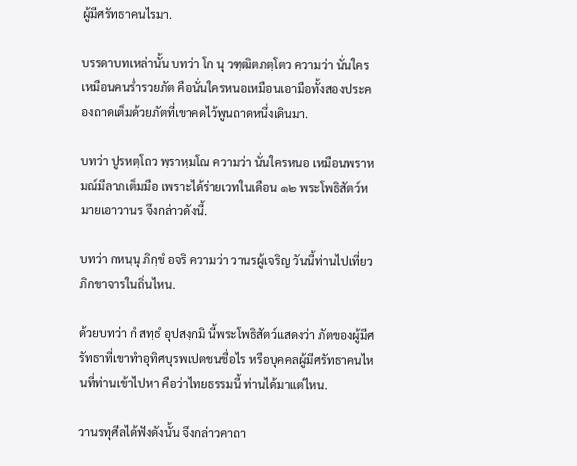ผู้มีศรัทธาคนไรมา.

บรรดาบทเหล่านั้น บทว่า โก นุ วฑฺฒิตภตฺโตว ความว่า นั่นใคร เหมือนคนร่ำรวยภัต คือนั่นใครหนอเหมือนเอามือทั้งสองประคองถาดเต็มด้วยภัตที่เขาคดไว้พูนถาดหนึ่งเดินมา.

บทว่า ปูรหตฺโถว พฺราหฺมโณ ความว่า นั่นใครหนอ เหมือนพราหมณ์มีลาภเต็มมือ เพราะได้ร่ายเวทในเดือน ๑๒ พระโพธิสัตว์หมายเอาวานร จึงกล่าวดังนี้.

บทว่า กหนฺนุ ภิกฺขํ อจริ ความว่า วานรผู้เจริญ วันนี้ท่านไปเที่ยวภิกขาจารในถิ่นไหน.

ด้วยบทว่า กํ สทฺธํ อุปสงฺกมิ นี้พระโพธิสัตว์แสดงว่า ภัตของผู้มีศรัทธาที่เขาทำอุทิศบุรพเปตชนชื่อไร หรือบุคคลผู้มีศรัทธาคนไหนที่ท่านเข้าไปหา คือว่าไทยธรรมนี้ ท่านได้มาแต่ไหน.

วานรทุศีลได้ฟังดังนั้น จึงกล่าวคาถา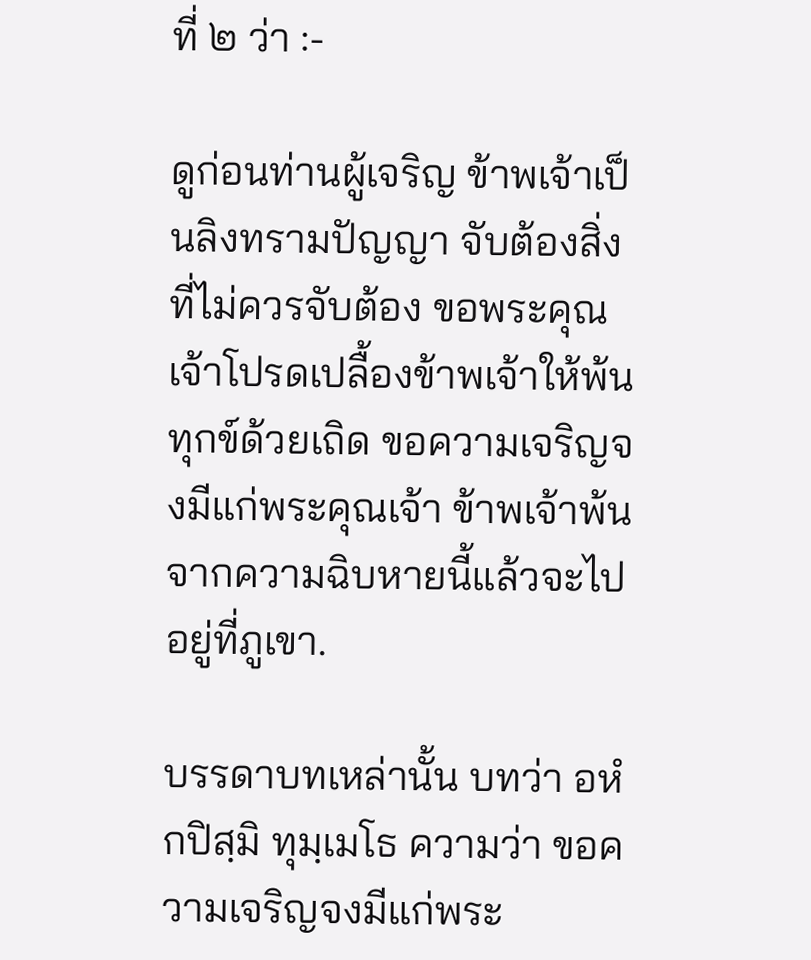ที่ ๒ ว่า :-

ดูก่อนท่านผู้เจริญ ข้าพเจ้าเป็นลิงทรามปัญญา จับต้องสิ่งที่ไม่ควรจับต้อง ขอพระคุณเจ้าโปรดเปลื้องข้าพเจ้าให้พ้นทุกข์ด้วยเถิด ขอความเจริญจงมีแก่พระคุณเจ้า ข้าพเจ้าพ้นจากความฉิบหายนี้แล้วจะไปอยู่ที่ภูเขา.

บรรดาบทเหล่านั้น บทว่า อหํ กปิสฺมิ ทุมฺเมโธ ความว่า ขอความเจริญจงมีแก่พระ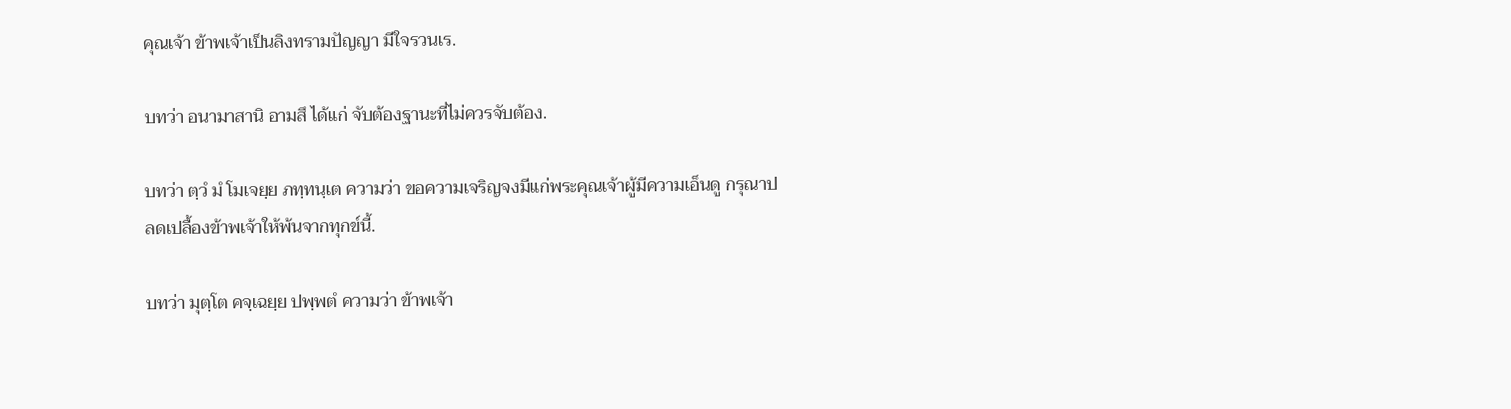คุณเจ้า ข้าพเจ้าเป็นลิงทรามปัญญา มีใจรวนเร.

บทว่า อนามาสานิ อามสึ ได้แก่ จับต้องฐานะที่ไม่ควรจับต้อง.

บทว่า ตฺวํ มํ โมเจยฺย ภทฺทนฺเต ความว่า ขอความเจริญจงมีแก่พระคุณเจ้าผู้มีความเอ็นดู กรุณาปลดเปลื้องข้าพเจ้าให้พ้นจากทุกข์นี้.

บทว่า มุตฺโต คจฺเฉยฺย ปพฺพตํ ความว่า ข้าพเจ้า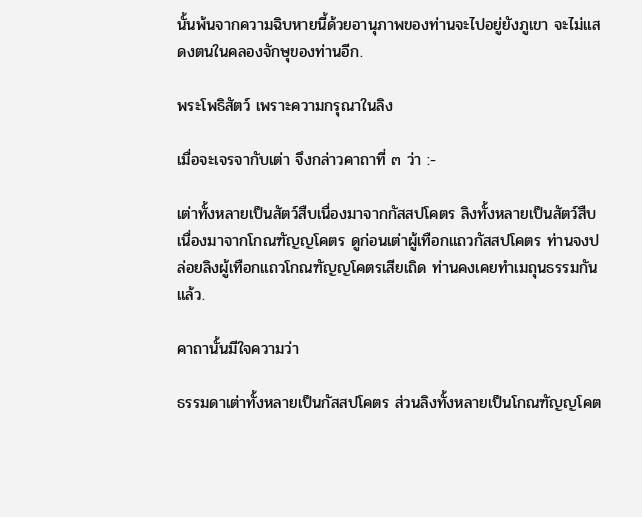นั้นพ้นจากความฉิบหายนี้ด้วยอานุภาพของท่านจะไปอยู่ยังภูเขา จะไม่แสดงตนในคลองจักษุของท่านอีก.

พระโพธิสัตว์ เพราะความกรุณาในลิง

เมื่อจะเจรจากับเต่า จึงกล่าวคาถาที่ ๓ ว่า :-

เต่าทั้งหลายเป็นสัตว์สืบเนื่องมาจากกัสสปโคตร ลิงทั้งหลายเป็นสัตว์สืบเนื่องมาจากโกณฑัญญโคตร ดูก่อนเต่าผู้เทือกแถวกัสสปโคตร ท่านจงปล่อยลิงผู้เทือกแถวโกณฑัญญโคตรเสียเถิด ท่านคงเคยทำเมถุนธรรมกันแล้ว.

คาถานั้นมีใจความว่า

ธรรมดาเต่าทั้งหลายเป็นกัสสปโคตร ส่วนลิงทั้งหลายเป็นโกณฑัญญโคต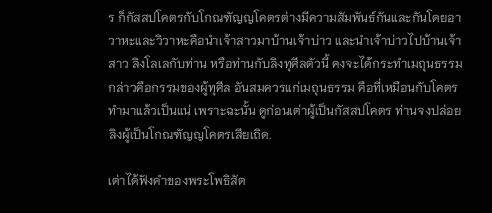ร ก็กัสสปโคตรกับโกณฑัญญโคตรต่างมีความสัมพันธ์กันและกันโดยอาวาหะและวิวาหะคือนำเจ้าสาวมาบ้านเจ้าบ่าว และนำเจ้าบ่าวไปบ้านเจ้าสาว ลิงโลเลกับท่าน หรือท่านกับลิงทุศีลตัวนี้ คงจะได้กระทำเมถุนธรรมกล่าวคือกรรมของผู้ทุศีล อันสมควรแก่เมถุนธรรม คือที่เหมือนกับโคตรทำมาแล้วเป็นแน่ เพราะฉะนั้น ดูก่อนเต่าผู้เป็นกัสสปโคตร ท่านจงปล่อยลิงผู้เป็นโกณฑัญญโคตรเสียเถิด.

เต่าได้ฟังคำของพระโพธิสัต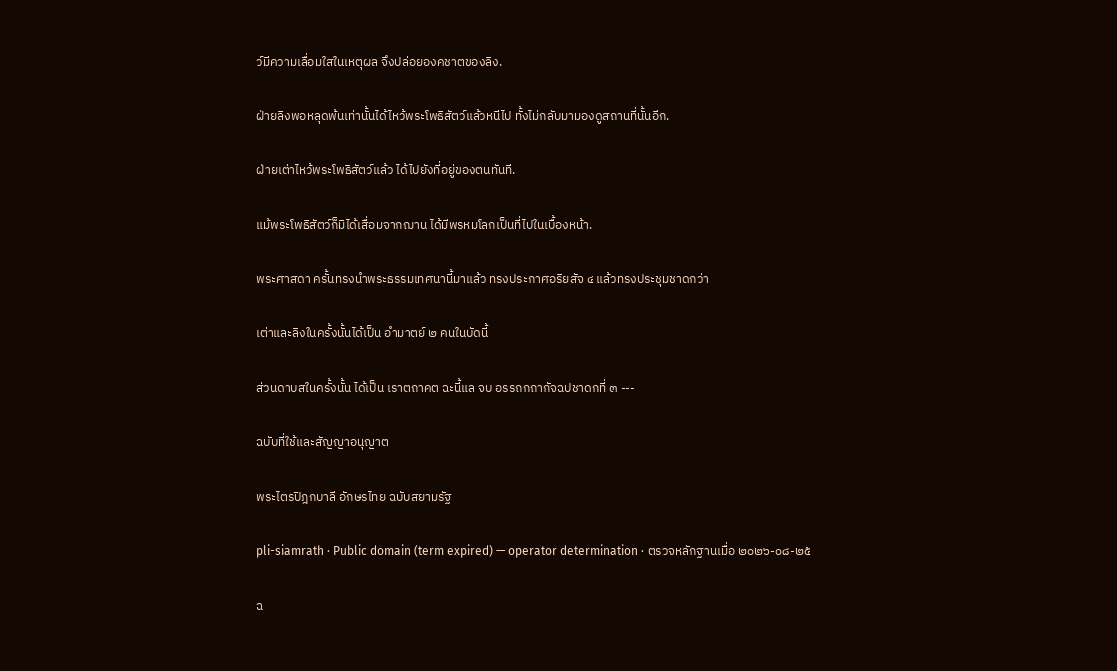ว์มีความเลื่อมใสในเหตุผล จึงปล่อยองคชาตของลิง.

ฝ่ายลิงพอหลุดพ้นเท่านั้นได้ไหว้พระโพธิสัตว์แล้วหนีไป ทั้งไม่กลับมามองดูสถานที่นั้นอีก.

ฝ่ายเต่าไหว้พระโพธิสัตว์แล้ว ได้ไปยังที่อยู่ของตนทันที.

แม้พระโพธิสัตว์ก็มิได้เสื่อมจากฌาน ได้มีพรหมโลกเป็นที่ไปในเบื้องหน้า.

พระศาสดา ครั้นทรงนำพระธรรมเทศนานี้มาแล้ว ทรงประกาศอริยสัจ ๔ แล้วทรงประชุมชาดกว่า

เต่าและลิงในครั้งนั้นได้เป็น อำมาตย์ ๒ คนในบัดนี้

ส่วนดาบสในครั้งนั้น ได้เป็น เราตถาคต ฉะนี้แล จบ อรรถกถากัจฉปชาดกที่ ๓ ---

ฉบับที่ใช้และสัญญาอนุญาต

พระไตรปิฎกบาลี อักษรไทย ฉบับสยามรัฐ

pli-siamrath · Public domain (term expired) — operator determination · ตรวจหลักฐานเมื่อ ๒๐๒๖-๐๘-๒๕

ฉ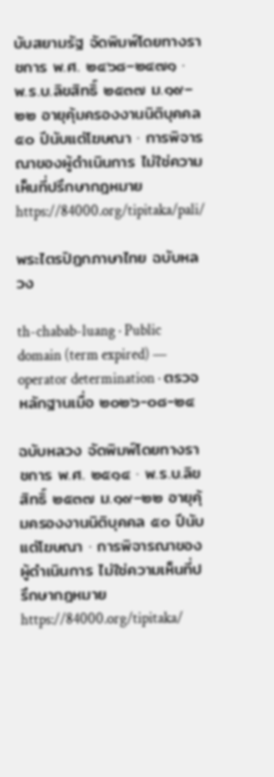บับสยามรัฐ จัดพิมพ์โดยทางราชการ พ.ศ. ๒๔๖๘–๒๔๗๑ · พ.ร.บ.ลิขสิทธิ์ ๒๕๓๗ ม.๑๙–๒๒ อายุคุ้มครองงานนิติบุคคล ๕๐ ปีนับแต่โฆษณา · การพิจารณาของผู้ดำเนินการ ไม่ใช่ความเห็นที่ปรึกษากฎหมายhttps://84000.org/tipitaka/pali/

พระไตรปิฎกภาษาไทย ฉบับหลวง

th-chabab-luang · Public domain (term expired) — operator determination · ตรวจหลักฐานเมื่อ ๒๐๒๖-๐๘-๒๔

ฉบับหลวง จัดพิมพ์โดยทางราชการ พ.ศ. ๒๕๑๔ · พ.ร.บ.ลิขสิทธิ์ ๒๕๓๗ ม.๑๙–๒๒ อายุคุ้มครองงานนิติบุคคล ๕๐ ปีนับแต่โฆษณา · การพิจารณาของผู้ดำเนินการ ไม่ใช่ความเห็นที่ปรึกษากฎหมายhttps://84000.org/tipitaka/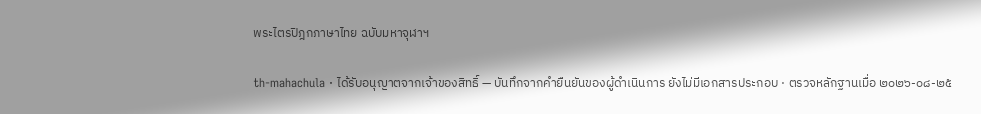พระไตรปิฎกภาษาไทย ฉบับมหาจุฬาฯ

th-mahachula · ได้รับอนุญาตจากเจ้าของสิทธิ์ — บันทึกจากคำยืนยันของผู้ดำเนินการ ยังไม่มีเอกสารประกอบ · ตรวจหลักฐานเมื่อ ๒๐๒๖-๐๘-๒๕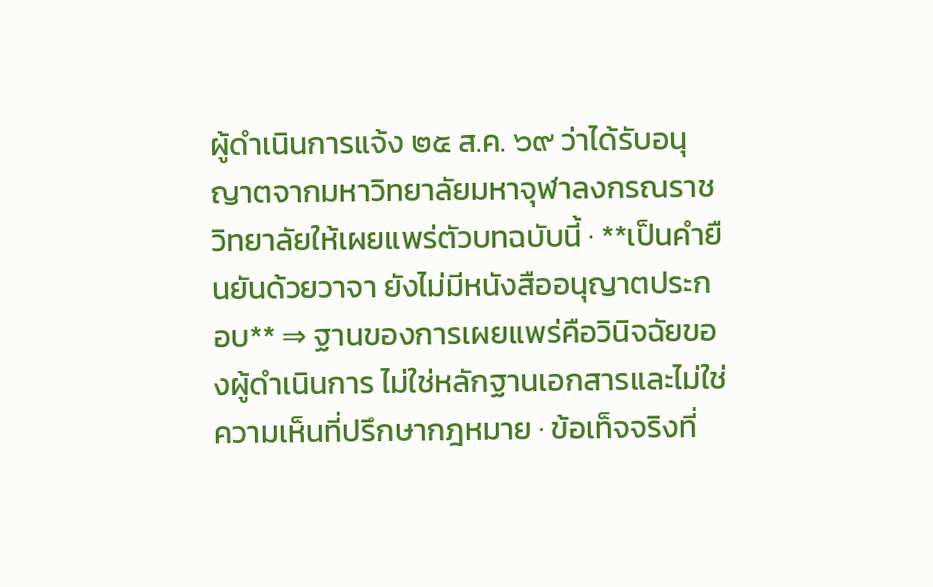ผู้ดำเนินการแจ้ง ๒๕ ส.ค. ๖๙ ว่าได้รับอนุญาตจากมหาวิทยาลัยมหาจุฬาลงกรณราชวิทยาลัยให้เผยแพร่ตัวบทฉบับนี้ · **เป็นคำยืนยันด้วยวาจา ยังไม่มีหนังสืออนุญาตประกอบ** ⇒ ฐานของการเผยแพร่คือวินิจฉัยของผู้ดำเนินการ ไม่ใช่หลักฐานเอกสารและไม่ใช่ความเห็นที่ปรึกษากฎหมาย · ข้อเท็จจริงที่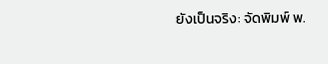ยังเป็นจริง: จัดพิมพ์ พ.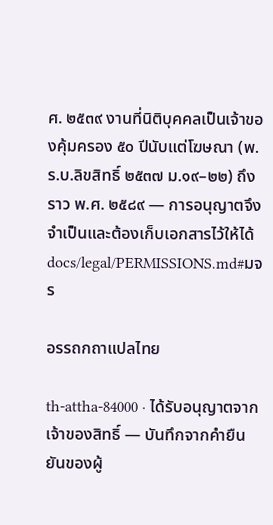ศ. ๒๕๓๙ งานที่นิติบุคคลเป็นเจ้าของคุ้มครอง ๕๐ ปีนับแต่โฆษณา (พ.ร.บ.ลิขสิทธิ์ ๒๕๓๗ ม.๑๙–๒๒) ถึงราว พ.ศ. ๒๕๘๙ — การอนุญาตจึงจำเป็นและต้องเก็บเอกสารไว้ให้ได้docs/legal/PERMISSIONS.md#มจร

อรรถกถาแปลไทย

th-attha-84000 · ได้รับอนุญาตจากเจ้าของสิทธิ์ — บันทึกจากคำยืนยันของผู้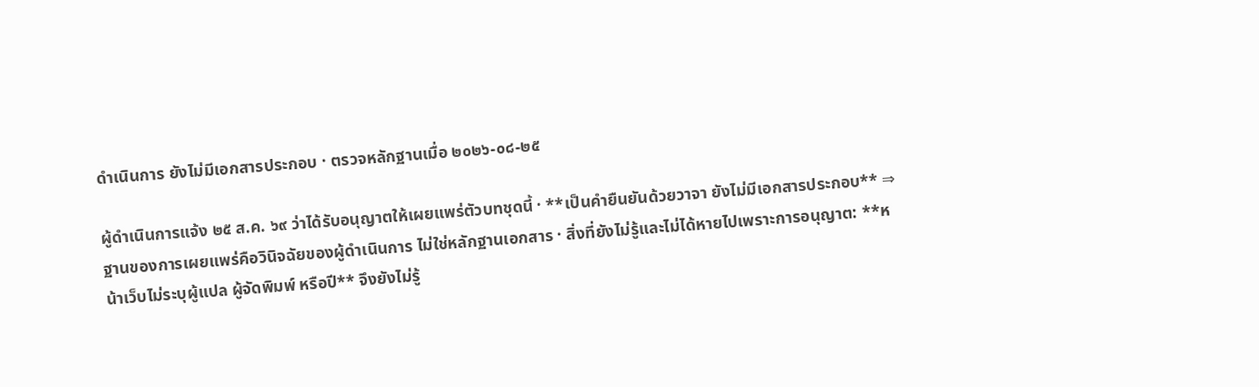ดำเนินการ ยังไม่มีเอกสารประกอบ · ตรวจหลักฐานเมื่อ ๒๐๒๖-๐๘-๒๕

ผู้ดำเนินการแจ้ง ๒๕ ส.ค. ๖๙ ว่าได้รับอนุญาตให้เผยแพร่ตัวบทชุดนี้ · **เป็นคำยืนยันด้วยวาจา ยังไม่มีเอกสารประกอบ** ⇒ ฐานของการเผยแพร่คือวินิจฉัยของผู้ดำเนินการ ไม่ใช่หลักฐานเอกสาร · สิ่งที่ยังไม่รู้และไม่ได้หายไปเพราะการอนุญาต: **หน้าเว็บไม่ระบุผู้แปล ผู้จัดพิมพ์ หรือปี** จึงยังไม่รู้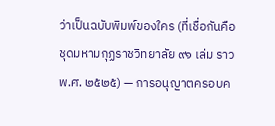ว่าเป็นฉบับพิมพ์ของใคร (ที่เชื่อกันคือชุดมหามกุฏราชวิทยาลัย ๙๑ เล่ม ราว พ.ศ. ๒๕๒๕) — การอนุญาตครอบค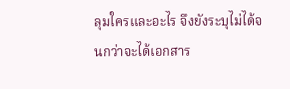ลุมใครและอะไร จึงยังระบุไม่ได้จนกว่าจะได้เอกสาร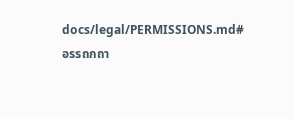docs/legal/PERMISSIONS.md#อรรถกถา